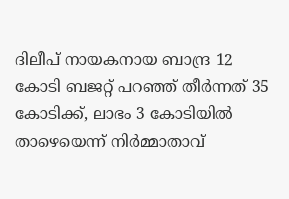ദിലീപ് നായകനായ ബാന്ദ്ര 12 കോടി ബജറ്റ് പറഞ്ഞ് തീർന്നത് 35 കോടിക്ക്, ലാഭം 3 കോടിയിൽ താഴെയെന്ന് നിർമ്മാതാവ്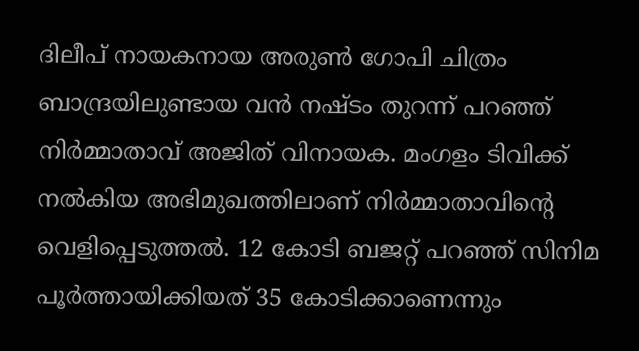ദിലീപ് നായകനായ അരുണ്‍ ഗോപി ചിത്രം ബാന്ദ്രയിലുണ്ടായ വന്‍ നഷ്ടം തുറന്ന് പറഞ്ഞ് നിര്‍മ്മാതാവ് അജിത് വിനായക. മംഗളം ടിവിക്ക് നല്‍കിയ അഭിമുഖത്തിലാണ് നിര്‍മ്മാതാവിന്റെ വെളിപ്പെടുത്തല്‍. 12 കോടി ബജറ്റ് പറഞ്ഞ് സിനിമ പൂര്‍ത്തായിക്കിയത് 35 കോടിക്കാണെന്നും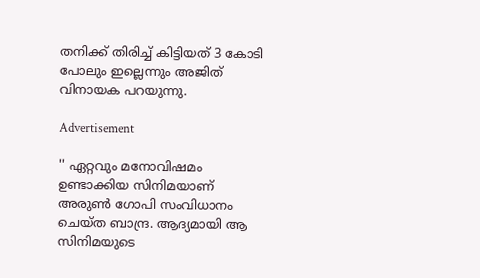തനിക്ക് തിരിച്ച് കിട്ടിയത് 3 കോടി പോലും ഇല്ലെന്നും അജിത് വിനായക പറയുന്നു.

Advertisement

'' ഏറ്റവും മനോവിഷമം ഉണ്ടാക്കിയ സിനിമയാണ് അരുണ്‍ ഗോപി സംവിധാനം ചെയ്ത ബാന്ദ്ര. ആദ്യമായി ആ സിനിമയുടെ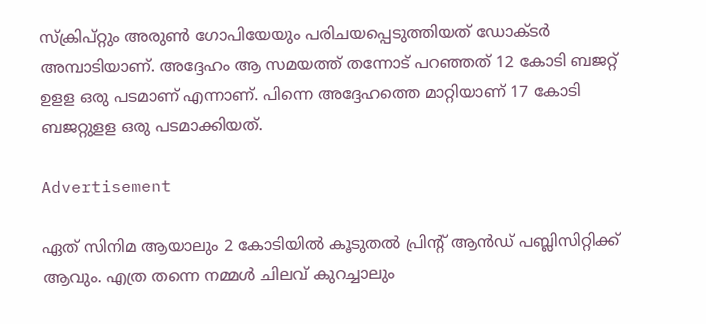സ്‌ക്രിപ്റ്റും അരുണ്‍ ഗോപിയേയും പരിചയപ്പെടുത്തിയത് ഡോക്ടര്‍ അമ്പാടിയാണ്. അദ്ദേഹം ആ സമയത്ത് തന്നോട് പറഞ്ഞത് 12 കോടി ബജറ്റ് ഉളള ഒരു പടമാണ് എന്നാണ്. പിന്നെ അദ്ദേഹത്തെ മാറ്റിയാണ് 17 കോടി ബജറ്റുളള ഒരു പടമാക്കിയത്.

Advertisement

ഏത് സിനിമ ആയാലും 2 കോടിയില്‍ കൂടുതല്‍ പ്രിന്റ് ആന്‍ഡ് പബ്ലിസിറ്റിക്ക് ആവും. എത്ര തന്നെ നമ്മള്‍ ചിലവ് കുറച്ചാലും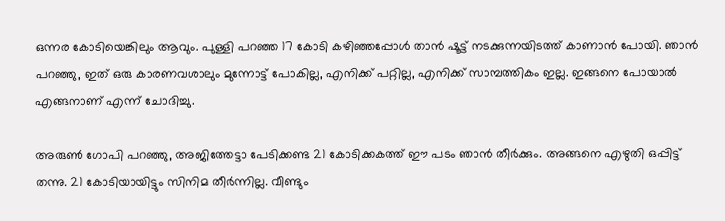ഒന്നര കോടിയെങ്കിലും ആവും. പുള്ളി പറഞ്ഞ 17 കോടി കഴിഞ്ഞപ്പോള്‍ താന്‍ ഷൂട്ട് നടക്കുന്നയിടത്ത് കാണാന്‍ പോയി. ഞാന്‍ പറഞ്ഞു, ഇത് ഒരു കാരണവശാലും മുന്നോട്ട് പോകില്ല, എനിക്ക് പറ്റില്ല, എനിക്ക് സാമ്പത്തികം ഇല്ല. ഇങ്ങനെ പോയാല്‍ എങ്ങനാണ് എന്ന് ചോദിച്ചു.

അരുണ്‍ ഗോപി പറഞ്ഞു, അജിത്തേട്ടാ പേടിക്കണ്ട 21 കോടിക്കകത്ത് ഈ പടം ഞാന്‍ തീര്‍ക്കും. അങ്ങനെ എഴുതി ഒപ്പിട്ട് തന്നു. 21 കോടിയായിട്ടും സിനിമ തീര്‍ന്നില്ല. വീണ്ടും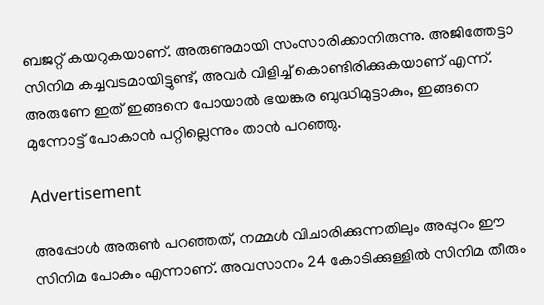ബജറ്റ് കയറുകയാണ്. അരുണുമായി സംസാരിക്കാനിരുന്നു. അജിത്തേട്ടാ സിനിമ കച്ചവടമായിട്ടുണ്ട്, അവര്‍ വിളിച്ച് കൊണ്ടിരിക്കുകയാണ് എന്ന്. അരുണേ ഇത് ഇങ്ങനെ പോയാല്‍ ഭയങ്കര ബുദ്ധിമുട്ടാകും, ഇങ്ങനെ മുന്നോട്ട് പോകാന്‍ പറ്റില്ലെന്നും താന്‍ പറഞ്ഞു.

Advertisement

അപ്പോള്‍ അരുണ്‍ പറഞ്ഞത്, നമ്മള്‍ വിചാരിക്കുന്നതിലും അപ്പുറം ഈ സിനിമ പോകും എന്നാണ്. അവസാനം 24 കോടിക്കുള്ളില്‍ സിനിമ തീരും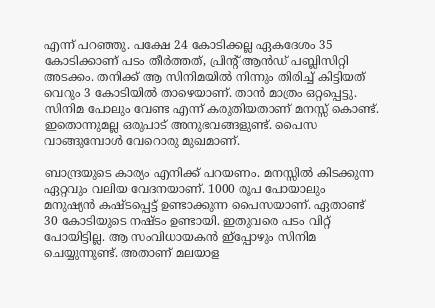എന്ന് പറഞ്ഞു. പക്ഷേ 24 കോടിക്കല്ല ഏകദേശം 35 കോടിക്കാണ് പടം തീര്‍ത്തത്, പ്രിന്റ് ആന്‍ഡ് പബ്ലിസിറ്റി അടക്കം. തനിക്ക് ആ സിനിമയില്‍ നിന്നും തിരിച്ച് കിട്ടിയത് വെറും 3 കോടിയില്‍ താഴെയാണ്. താന്‍ മാത്രം ഒറ്റപ്പെട്ടു. സിനിമ പോലും വേണ്ട എന്ന് കരുതിയതാണ് മനസ്സ് കൊണ്ട്. ഇതൊന്നുമല്ല ഒരുപാട് അനുഭവങ്ങളുണ്ട്. പൈസ വാങ്ങുമ്പോള്‍ വേറൊരു മുഖമാണ്.

ബാന്ദ്രയുടെ കാര്യം എനിക്ക് പറയണം. മനസ്സില്‍ കിടക്കുന്ന ഏറ്റവും വലിയ വേദനയാണ്. 1000 രൂപ പോയാലും മനുഷ്യന്‍ കഷ്ടപ്പെട്ട് ഉണ്ടാക്കുന്ന പൈസയാണ്. ഏതാണ്ട് 30 കോടിയുടെ നഷ്ടം ഉണ്ടായി. ഇതുവരെ പടം വിറ്റ് പോയിട്ടില്ല. ആ സംവിധായകന്‍ ഇ്‌പ്പോഴും സിനിമ ചെയ്യുന്നുണ്ട്. അതാണ് മലയാള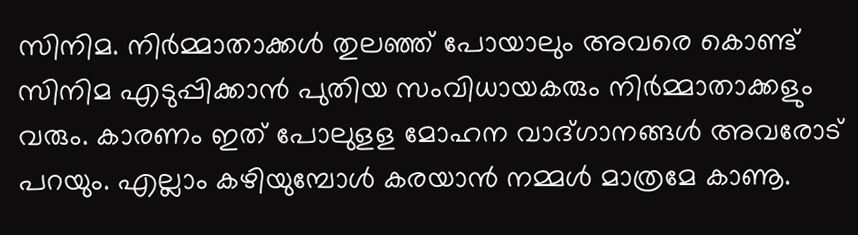സിനിമ. നിര്‍മ്മാതാക്കള്‍ തുലഞ്ഞ് പോയാലും അവരെ കൊണ്ട് സിനിമ എടുപ്പിക്കാന്‍ പുതിയ സംവിധായകരും നിര്‍മ്മാതാക്കളും വരും. കാരണം ഇത് പോലുളള മോഹന വാദ്ഗാനങ്ങള്‍ അവരോട് പറയും. എല്ലാം കഴിയുമ്പോള്‍ കരയാന്‍ നമ്മള്‍ മാത്രമേ കാണൂ.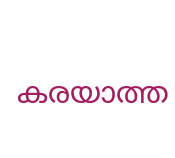കരയാത്ത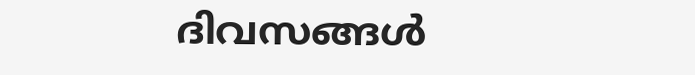ദിവസങ്ങള്‍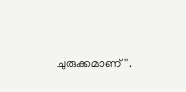ചുരുക്കമാണ്''.